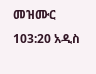መዝሙር 103:20 አዲስ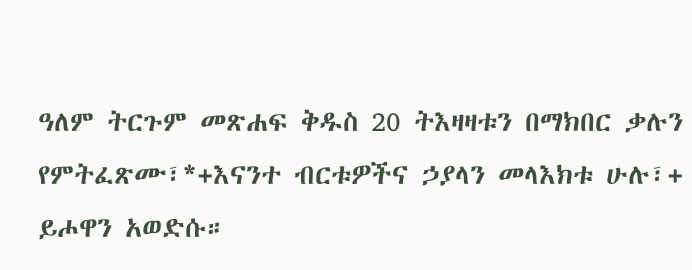ዓለም ትርጉም መጽሐፍ ቅዱስ 20 ትእዛዛቱን በማክበር ቃሉን የምትፈጽሙ፣*+እናንተ ብርቱዎችና ኃያላን መላእክቱ ሁሉ፣+ ይሖዋን አወድሱ።